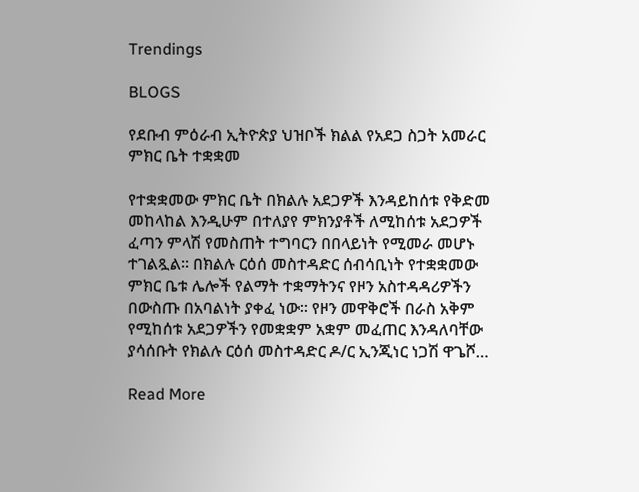Trendings

BLOGS

የደቡብ ምዕራብ ኢትዮጵያ ህዝቦች ክልል የአደጋ ስጋት አመራር ምክር ቤት ተቋቋመ

የተቋቋመው ምክር ቤት በክልሉ አደጋዎች እንዳይከሰቱ የቅድመ መከላከል እንዲሁም በተለያየ ምክንያቶች ለሚከሰቱ አደጋዎች ፈጣን ምላሽ የመስጠት ተግባርን በበላይነት የሚመራ መሆኑ ተገልጿል። በክልሉ ርዕሰ መስተዳድር ሰብሳቢነት የተቋቋመው ምክር ቤቱ ሌሎች የልማት ተቋማትንና የዞን አስተዳዳሪዎችን በውስጡ በአባልነት ያቀፈ ነው። የዞን መዋቅሮች በራስ አቅም የሚከሰቱ አደጋዎችን የመቋቋም አቋም መፈጠር እንዳለባቸው ያሳሰቡት የክልሉ ርዕሰ መስተዳድር ዶ/ር ኢንጂነር ነጋሽ ዋጌሾ…

Read More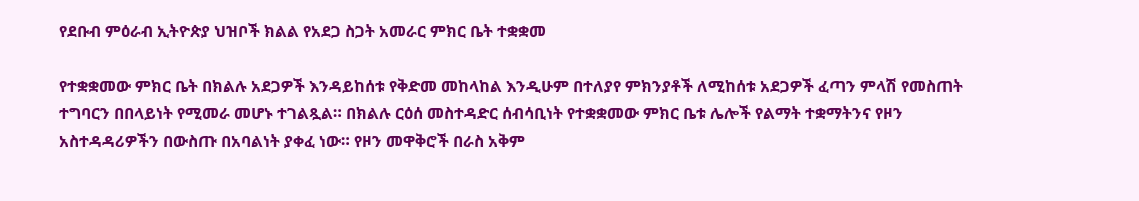የደቡብ ምዕራብ ኢትዮጵያ ህዝቦች ክልል የአደጋ ስጋት አመራር ምክር ቤት ተቋቋመ

የተቋቋመው ምክር ቤት በክልሉ አደጋዎች እንዳይከሰቱ የቅድመ መከላከል እንዲሁም በተለያየ ምክንያቶች ለሚከሰቱ አደጋዎች ፈጣን ምላሽ የመስጠት ተግባርን በበላይነት የሚመራ መሆኑ ተገልጿል። በክልሉ ርዕሰ መስተዳድር ሰብሳቢነት የተቋቋመው ምክር ቤቱ ሌሎች የልማት ተቋማትንና የዞን አስተዳዳሪዎችን በውስጡ በአባልነት ያቀፈ ነው። የዞን መዋቅሮች በራስ አቅም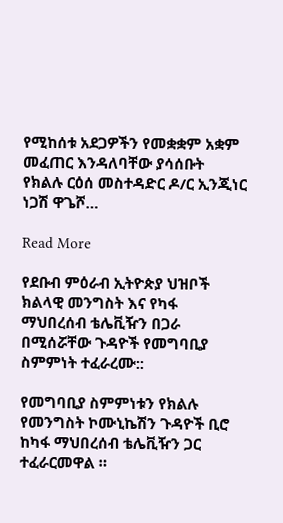የሚከሰቱ አደጋዎችን የመቋቋም አቋም መፈጠር እንዳለባቸው ያሳሰቡት የክልሉ ርዕሰ መስተዳድር ዶ/ር ኢንጂነር ነጋሽ ዋጌሾ…

Read More

የደቡብ ምዕራብ ኢትዮጵያ ህዝቦች ክልላዊ መንግስት እና የካፋ ማህበረሰብ ቴሌቪዥን በጋራ በሚሰሯቸው ጉዳዮች የመግባቢያ ስምምነት ተፈራረሙ::

የመግባቢያ ስምምነቱን የክልሉ የመንግስት ኮሙኒኬሽን ጉዳዮች ቢሮ ከካፋ ማህበረሰብ ቴሌቪዥን ጋር ተፈራርመዋል ።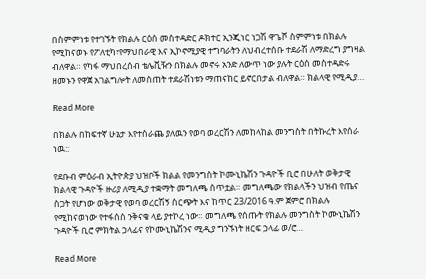በስምምነቱ የተገኙት የክልሉ ርዕሰ መስተዳድር ዶክተር ኢንጂነር ነጋሽ ዋጌሾ ስምምነቱ በክልሉ የሚከናወኑ የፖለቲካ፣የማህበራዊ እና ኢኮኖሚያዊ ተግባራትን ለህብረተሰቡ ተደራሽ ለማድረግ ያግዛል ብለዋል። የካፋ ማህበረሰብ ቴሌቪዥን በክልሉ መኖሩ አንድ ለውጥ ነው ያሉት ርዕሰ መስተዳድሩ ዘመኑን የዋጀ አገልግሎት ለመስጠት ተደራሽነቱን ማጠናከር ይኖርበታል ብለዋል። ክልላዊ የሚዲያ…

Read More

በክልሉ በከፍተኛ ሁኔታ እየተሰራጨ ያለዉን የወባ ወረርሽን ለመከላከል መንግስት በትኩረት እየሰራ ነዉ::

የደቡብ ምዕራብ ኢትዮጵያ ህዝቦች ክልል የመንግስት ኮሙኒኬሽን ጉዳዮች ቢሮ በሁለት ወቅታዊ ክልላዊ ጉዳዮች ዙሪያ ለሚዲያ ተቋማት መግለጫ ሰጥቷል። መግለጫው የክልላችን ህዝብ የጤና ስጋት የሆነው ወቅታዊ የወባ ወረርሽኝ ስርጭት እና ከጥር 23/2016 ዓ.ም ጀምሮ በክልሉ የሚከናወነው የተፋሰስ ንቅናቄ ላይ ያተኮረ ነው። መግለጫ የሰጡት የክልሉ መንግስት ኮሙኒኬሽን ጉዳዮች ቢሮ ምክትል ኃላፊና የኮሙኒኬሽንና ሚዲያ ግንኙነት ዘርፍ ኃላፊ ወ/ሮ…

Read More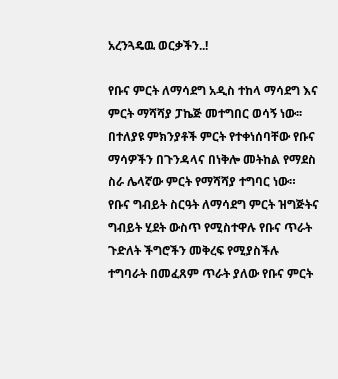አረንጓዴዉ ወርቃችን..!

የቡና ምርት ለማሳደግ አዲስ ተከላ ማሳደግ እና ምርት ማሻሻያ ፓኬጅ መተግበር ወሳኝ ነው፡፡በተለያዩ ምክንያቶች ምርት የተቀነሰባቸው የቡና ማሳዎችን በጉንዳላና በነቅሎ መትከል የማደስ ስራ ሌላኛው ምርት የማሻሻያ ተግባር ነው። የቡና ግብይት ስርዓት ለማሳደግ ምርት ዝግጅትና ግብይት ሂደት ውስጥ የሚስተዋሉ የቡና ጥራት ጉድለት ችግሮችን መቅረፍ የሚያስችሉ ተግባራት በመፈጸም ጥራት ያለው የቡና ምርት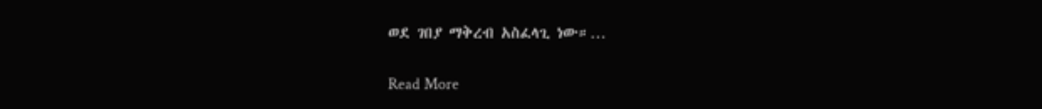ወደ ገበያ ማቅረብ አስፈላጊ ነው።…

Read More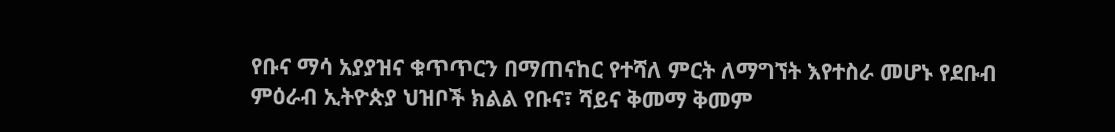የቡና ማሳ አያያዝና ቁጥጥርን በማጠናከር የተሻለ ምርት ለማግኘት እየተስራ መሆኑ የደቡብ ምዕራብ ኢትዮጵያ ህዝቦች ክልል የቡና፣ ሻይና ቅመማ ቅመም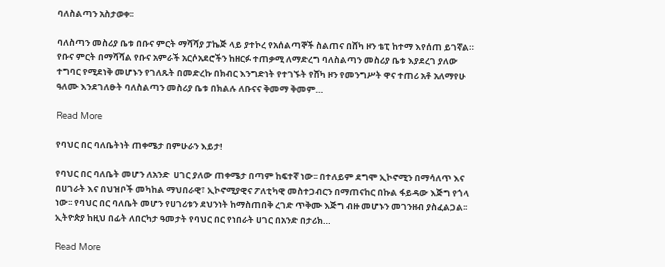ባለስልጣን አስታወቀ፡፡

ባለስጣን መስሪያ ቤቱ በቡና ምርት ማሻሻያ ፓኬጅ ላይ ያተኮረ የአሰልጣኞች ስልጠና በሸካ ዞን ቴፒ ከተማ እየሰጠ ይገኛል። የቡና ምርት በማሻሻል የቡና አምራች አርሶአደሮችን ከዘርፉ ተጠቃሚ ለማድረግ ባለስልጣን መስሪያ ቤቱ እያደረገ ያለው ተግባር የሚደነቅ መሆኑን የገለጹት በመድረኩ በክብር እንግድነት የተገኙት የሸካ ዞን የመንግሥት ዋና ተጠሪ አቶ አለማየሁ ዓለሙ እንደገለፁት ባለስልጣን መስሪያ ቤቱ በክልሉ ለቡናና ቅመማ ቅመም…

Read More

የባህር በር ባለቤትነት ጠቀሜታ በምሁራን እይታ!

የባህር በር ባለቤት መሆን ለአንድ  ሀገር ያለው ጠቀሜታ በጣም ከፍተኛ ነው፡፡ በተለይም ደግሞ ኢኮኖሚን በማሳለጥ እና በሀገራት እና በህዝቦች መካከል ማህበራዊ፣ ኢኮኖሚያዊና ፖለቲካዊ መስተጋብርን በማጠናከር በኩል ፋይዳው እጅግ የጎላ ነው፡፡ የባህር በር ባለቤት መሆን የሀገሪቱን ደህንነት ከማስጠበቅ ረገድ ጥቅሙ እጅግ ብዙ መሆኑን መገንዘብ ያስፈልጋል፡፡ ኢትዮጵያ ከዚህ በፊት ለበርካታ ዓመታት የባህር በር የነበራት ሀገር በአንድ በታሪክ…

Read More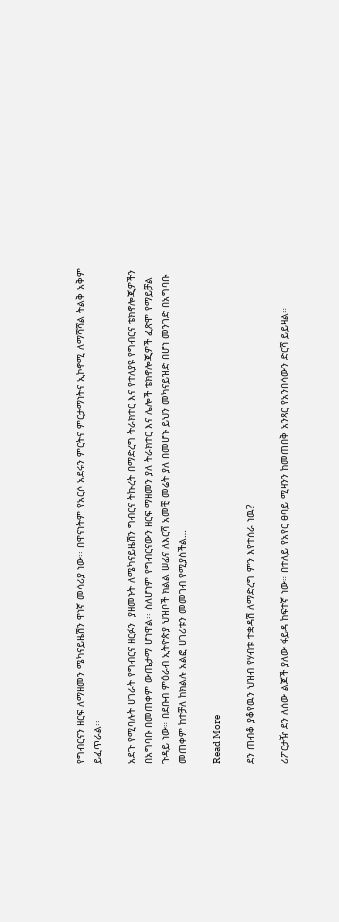የግብርናን ዘርፍ ለማዘመን ሜካናይዜሽን ዋነኛ መሳሪያ ነው፡፡ በዋናነትም የአርሶ አደሩን ምርትና ምርታማነትና ኢኮኖሚ ለማሻሻል ትልቅ አቅም ይፈጥራል፡፡

አደጉ የሚባሉት ሀገራት የግብርና ዘርፉን  ያዘመኑት ለሜካናይዜሽን ግብርና ትኩረት በማድረግ ትራክተር እና የተለያዩ የግብርና ቴክኖሎጂዎችን በአግባቡ በመጠቀም ውጤታማ ሆነዋል፡፡ ስለሆነም የግብርናውን ዘርፍ ማዘመን ያለ ትራክተር እና ሌሎች ቴክኖሎጂዎች ፈጽሞ የማይቻል ጉዳይ ነው። በደቡብ ምዕራብ ኢትዮጵያ ህዝቦች ክልል ሠፊና ለእርሻ አመቺ መሬት ያለ በመሆኑ ይህን መካናይዝድ በሆነ መንገድ በአግባቡ መጠቀም ከተቻለ ከክልሉ አልፎ ሀገሪቱን መመገብ የሚያስችል…

Read More

ደን ጠብቆ ያቆየዉን ህዝብ የሃብቱ ተቋዳሽ ለማድረግ ምን እየተሰራ ነዉ?

ሪፖርታዥ ደን ለሰው ልጆች ያለው ፋይዳ ከፍተኛ ነው። በተለይ የአየር ፀባይ ሚዛንን ከመጠበቅ አንጻር የአንበሳውን ድርሻ ይይዛል።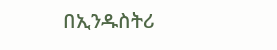በኢንዱስትሪ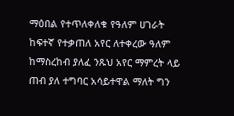ማዕበል የተጥለቀለቁ የዓለም ሀገራት ከፍተኛ የተቃጠለ አየር ለተቀረው ዓለም ከማስረከብ ያለፈ ንጹህ አየር ማምረት ላይ ጠብ ያለ ተግባር አሳይተዋል ማለት ግን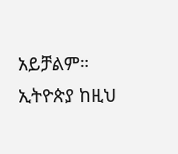አይቻልም። ኢትዮጵያ ከዚህ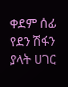ቀደም ሰፊ የደን ሽፋን ያላት ሀገር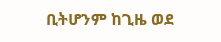ቢትሆንም ከጊዜ ወደ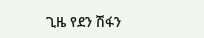ጊዜ የደን ሽፋን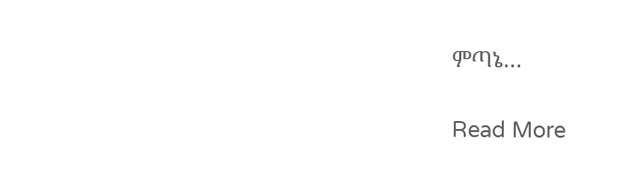ምጣኔ…

Read More